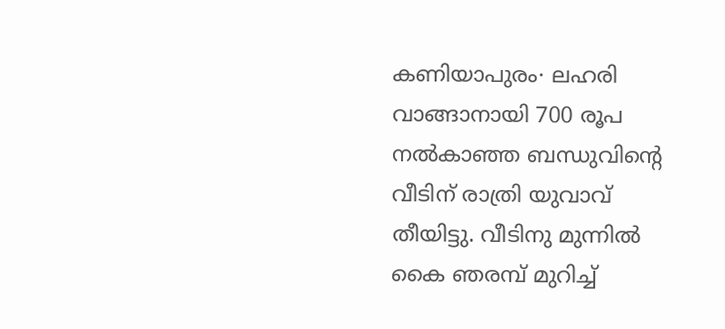കണിയാപുരം∙ ലഹരി വാങ്ങാനായി 700 രൂപ നൽകാഞ്ഞ ബന്ധുവിന്റെ വീടിന് രാത്രി യുവാവ് തീയിട്ടു. വീടിനു മുന്നിൽ കൈ ഞരമ്പ് മുറിച്ച്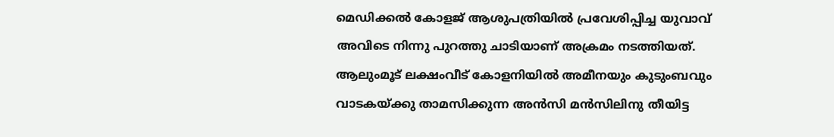മെഡിക്കൽ കോളജ് ആശുപത്രിയിൽ പ്രവേശിപ്പിച്ച യുവാവ് അവിടെ നിന്നു പുറത്തു ചാടിയാണ് അക്രമം നടത്തിയത്.
ആലുംമൂട് ലക്ഷംവീട് കോളനിയിൽ അമീനയും കുടുംബവും വാടകയ്ക്കു താമസിക്കുന്ന അൻസി മൻസിലിനു തീയിട്ട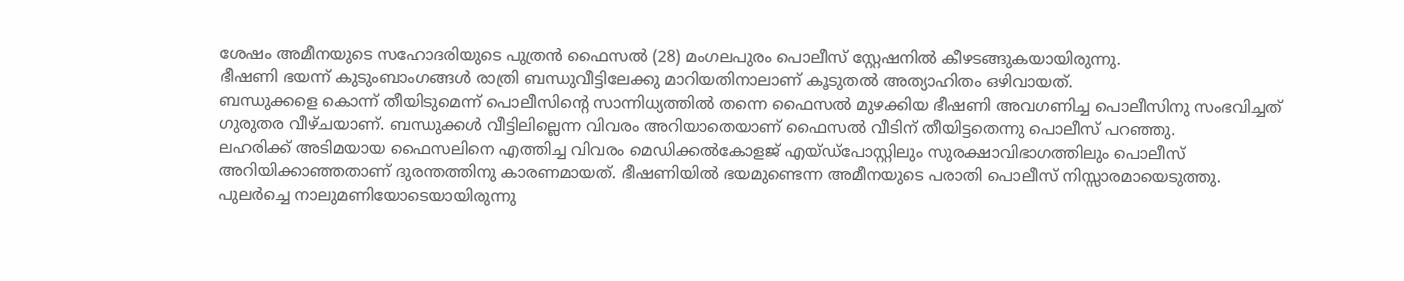ശേഷം അമീനയുടെ സഹോദരിയുടെ പുത്രൻ ഫൈസൽ (28) മംഗലപുരം പൊലീസ് സ്റ്റേഷനിൽ കീഴടങ്ങുകയായിരുന്നു.
ഭീഷണി ഭയന്ന് കുടുംബാംഗങ്ങൾ രാത്രി ബന്ധുവീട്ടിലേക്കു മാറിയതിനാലാണ് കൂടുതൽ അത്യാഹിതം ഒഴിവായത്.
ബന്ധുക്കളെ കൊന്ന് തീയിടുമെന്ന് പൊലീസിന്റെ സാന്നിധ്യത്തിൽ തന്നെ ഫൈസൽ മുഴക്കിയ ഭീഷണി അവഗണിച്ച പൊലീസിനു സംഭവിച്ചത് ഗുരുതര വീഴ്ചയാണ്. ബന്ധുക്കൾ വീട്ടിലില്ലെന്ന വിവരം അറിയാതെയാണ് ഫൈസൽ വീടിന് തീയിട്ടതെന്നു പൊലീസ് പറഞ്ഞു.
ലഹരിക്ക് അടിമയായ ഫൈസലിനെ എത്തിച്ച വിവരം മെഡിക്കൽകോളജ് എയ്ഡ്പോസ്റ്റിലും സുരക്ഷാവിഭാഗത്തിലും പൊലീസ് അറിയിക്കാഞ്ഞതാണ് ദുരന്തത്തിനു കാരണമായത്. ഭീഷണിയിൽ ഭയമുണ്ടെന്ന അമീനയുടെ പരാതി പൊലീസ് നിസ്സാരമായെടുത്തു.
പുലർച്ചെ നാലുമണിയോടെയായിരുന്നു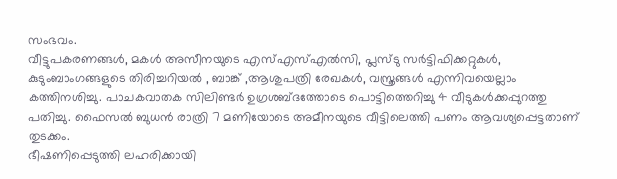സംഭവം.
വീട്ടുപകരണങ്ങൾ, മകൾ അസീനയുടെ എസ്എസ്എൽസി, പ്ലസ്ടു സർട്ടിഫിക്കറ്റുകൾ, കുടുംബാംഗങ്ങളുടെ തിരിച്ചറിയൽ , ബാങ്ക് ,ആശുപത്രി രേഖകൾ, വസ്ത്രങ്ങൾ എന്നിവയെല്ലാം കത്തിനശിച്ചു. പാചകവാതക സിലിണ്ടർ ഉഗ്രശബ്ദത്തോടെ പൊട്ടിത്തെറിച്ചു 4 വീടുകൾക്കപ്പുറത്തു പതിച്ചു. ഫൈസൽ ബുധൻ രാത്രി 7 മണിയോടെ അമീനയുടെ വീട്ടിലെത്തി പണം ആവശ്യപ്പെട്ടതാണ് തുടക്കം.
ഭീഷണിപ്പെടുത്തി ലഹരിക്കായി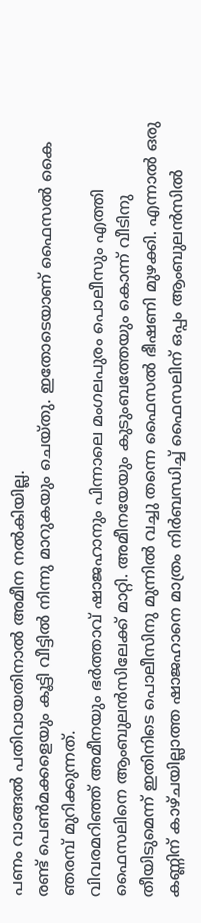പണം വാങ്ങൽ പതിവായതിനാൽ അമീന നൽകിയില്ല.
രണ്ട് പെൺമക്കളെയും കൂട്ടി വീട്ടിൽ നിന്നു മാറുകയും ചെയ്തു. ഇതോടെയാണ് ഫൈസൽ കൈ ഞരമ്പ് മുറിക്കുന്നത്.
വിവരമറിഞ്ഞ് അമീനയും ഭർത്താവ് ഷാജഹാനും പിന്നാലെ മംഗലപുരം പൊലീസും എത്തി ഫൈസലിനെ ആംബുലൻസിലേക്ക് മാറ്റി. അമീനയേയും കുടുംബത്തേയും കൊന്ന് വീടിനു തീയിടുമെന്ന് ഇതിനിടെ പൊലീസിനു മുന്നിൽ വച്ചു തന്നെ ഫൈസൽ ഭീഷണി മുഴക്കി. എന്നാൽ ഒരു കണ്ണിന് കാഴ്ചയില്ലാത്ത ഷാജഹാനെ മാത്രം നിർബന്ധിച്ച് ഫൈസലിന് ഒപ്പം ആംബുലൻസിൽ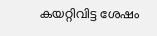കയറ്റിവിട്ട ശേഷം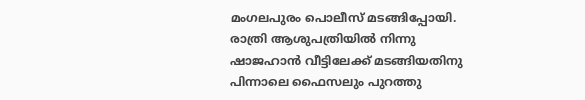മംഗലപുരം പൊലീസ് മടങ്ങിപ്പോയി.
രാത്രി ആശുപത്രിയിൽ നിന്നു ഷാജഹാൻ വീട്ടിലേക്ക് മടങ്ങിയതിനു പിന്നാലെ ഫൈസലും പുറത്തു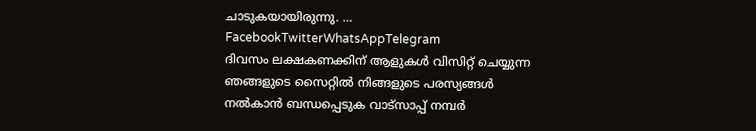ചാടുകയായിരുന്നു. … FacebookTwitterWhatsAppTelegram
ദിവസം ലക്ഷകണക്കിന് ആളുകൾ വിസിറ്റ് ചെയ്യുന്ന ഞങ്ങളുടെ സൈറ്റിൽ നിങ്ങളുടെ പരസ്യങ്ങൾ നൽകാൻ ബന്ധപ്പെടുക വാട്സാപ്പ് നമ്പർ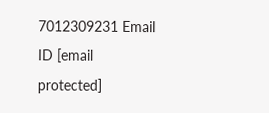7012309231 Email ID [email protected]